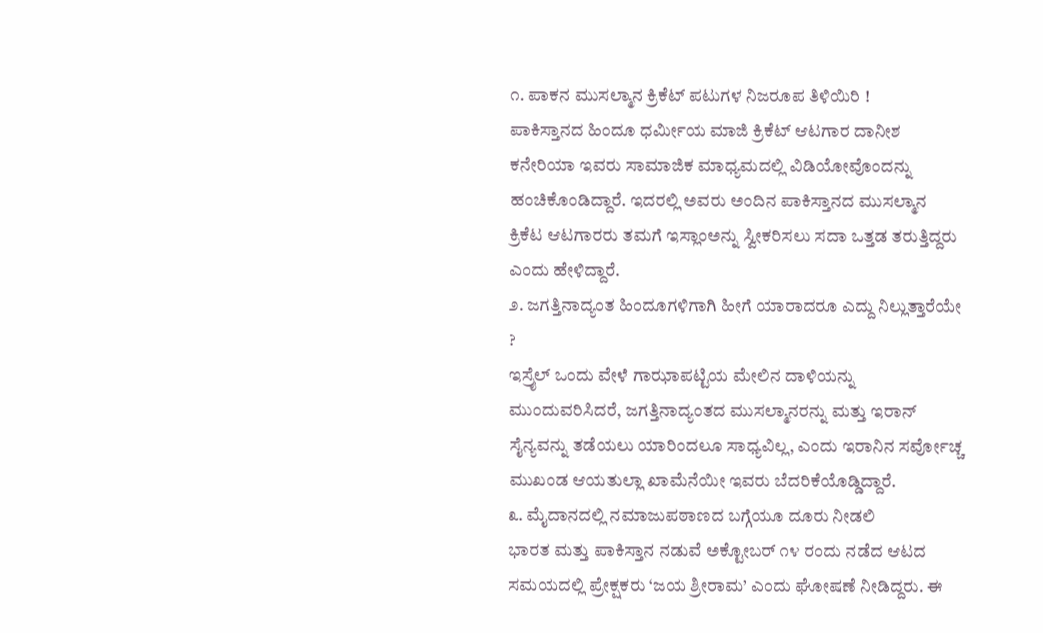೧. ಪಾಕನ ಮುಸಲ್ಮಾನ ಕ್ರಿಕೆಟ್ ಪಟುಗಳ ನಿಜರೂಪ ತಿಳಿಯಿರಿ !
ಪಾಕಿಸ್ತಾನದ ಹಿಂದೂ ಧರ್ಮೀಯ ಮಾಜಿ ಕ್ರಿಕೆಟ್ ಆಟಗಾರ ದಾನೀಶ ಕನೇರಿಯಾ ಇವರು ಸಾಮಾಜಿಕ ಮಾಧ್ಯಮದಲ್ಲಿ ವಿಡಿಯೋವೊಂದನ್ನು ಹಂಚಿಕೊಂಡಿದ್ದಾರೆ. ಇದರಲ್ಲಿ ಅವರು ಅಂದಿನ ಪಾಕಿಸ್ತಾನದ ಮುಸಲ್ಮಾನ ಕ್ರಿಕೆಟ ಆಟಗಾರರು ತಮಗೆ ಇಸ್ಲಾಂಅನ್ನು ಸ್ವೀಕರಿಸಲು ಸದಾ ಒತ್ತಡ ತರುತ್ತಿದ್ದರು ಎಂದು ಹೇಳಿದ್ದಾರೆ.
೨. ಜಗತ್ತಿನಾದ್ಯಂತ ಹಿಂದೂಗಳಿಗಾಗಿ ಹೀಗೆ ಯಾರಾದರೂ ಎದ್ದು ನಿಲ್ಲುತ್ತಾರೆಯೇ ?
ಇಸ್ರೈಲ್ ಒಂದು ವೇಳೆ ಗಾಝಾಪಟ್ಟಿಯ ಮೇಲಿನ ದಾಳಿಯನ್ನು ಮುಂದುವರಿಸಿದರೆ, ಜಗತ್ತಿನಾದ್ಯಂತದ ಮುಸಲ್ಮಾನರನ್ನು ಮತ್ತು ಇರಾನ್ ಸೈನ್ಯವನ್ನು ತಡೆಯಲು ಯಾರಿಂದಲೂ ಸಾಧ್ಯವಿಲ್ಲ, ಎಂದು ಇರಾನಿನ ಸರ್ವೋಚ್ಚ ಮುಖಂಡ ಆಯತುಲ್ಲಾ ಖಾಮೆನೆಯೀ ಇವರು ಬೆದರಿಕೆಯೊಡ್ಡಿದ್ದಾರೆ.
೩. ಮೈದಾನದಲ್ಲಿ ನಮಾಜುಪಠಾಣದ ಬಗ್ಗೆಯೂ ದೂರು ನೀಡಲಿ
ಭಾರತ ಮತ್ತು ಪಾಕಿಸ್ತಾನ ನಡುವೆ ಅಕ್ಟೋಬರ್ ೧೪ ರಂದು ನಡೆದ ಆಟದ ಸಮಯದಲ್ಲಿ ಪ್ರೇಕ್ಷಕರು ‘ಜಯ ಶ್ರೀರಾಮ’ ಎಂದು ಘೋಷಣೆ ನೀಡಿದ್ದರು. ಈ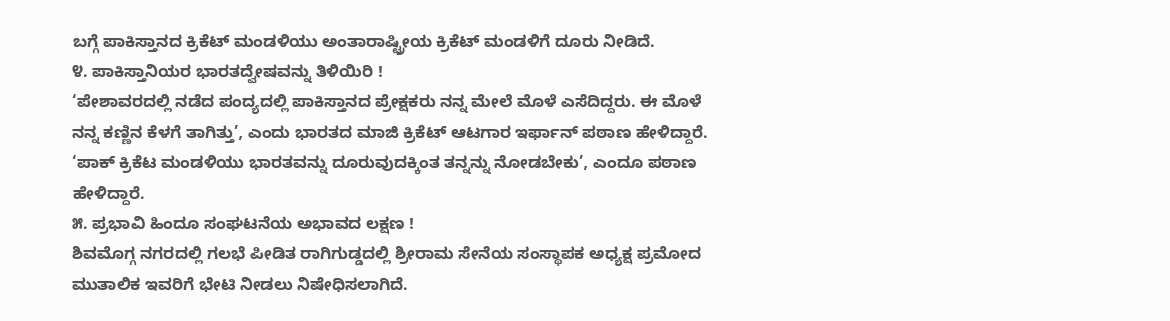ಬಗ್ಗೆ ಪಾಕಿಸ್ತಾನದ ಕ್ರಿಕೆಟ್ ಮಂಡಳಿಯು ಅಂತಾರಾಷ್ಟ್ರೀಯ ಕ್ರಿಕೆಟ್ ಮಂಡಳಿಗೆ ದೂರು ನೀಡಿದೆ.
೪. ಪಾಕಿಸ್ತಾನಿಯರ ಭಾರತದ್ವೇಷವನ್ನು ತಿಳಿಯಿರಿ !
‘ಪೇಶಾವರದಲ್ಲಿ ನಡೆದ ಪಂದ್ಯದಲ್ಲಿ ಪಾಕಿಸ್ತಾನದ ಪ್ರೇಕ್ಷಕರು ನನ್ನ ಮೇಲೆ ಮೊಳೆ ಎಸೆದಿದ್ದರು. ಈ ಮೊಳೆ ನನ್ನ ಕಣ್ಣಿನ ಕೆಳಗೆ ತಾಗಿತ್ತು’, ಎಂದು ಭಾರತದ ಮಾಜಿ ಕ್ರಿಕೆಟ್ ಆಟಗಾರ ಇರ್ಫಾನ್ ಪಠಾಣ ಹೇಳಿದ್ದಾರೆ. ‘ಪಾಕ್ ಕ್ರಿಕೆಟ ಮಂಡಳಿಯು ಭಾರತವನ್ನು ದೂರುವುದಕ್ಕಿಂತ ತನ್ನನ್ನು ನೋಡಬೇಕು’, ಎಂದೂ ಪಠಾಣ ಹೇಳಿದ್ದಾರೆ.
೫. ಪ್ರಭಾವಿ ಹಿಂದೂ ಸಂಘಟನೆಯ ಅಭಾವದ ಲಕ್ಷಣ !
ಶಿವಮೊಗ್ಗ ನಗರದಲ್ಲಿ ಗಲಭೆ ಪೀಡಿತ ರಾಗಿಗುಡ್ಡದಲ್ಲಿ ಶ್ರೀರಾಮ ಸೇನೆಯ ಸಂಸ್ಥಾಪಕ ಅಧ್ಯಕ್ಷ ಪ್ರಮೋದ ಮುತಾಲಿಕ ಇವರಿಗೆ ಭೇಟಿ ನೀಡಲು ನಿಷೇಧಿಸಲಾಗಿದೆ.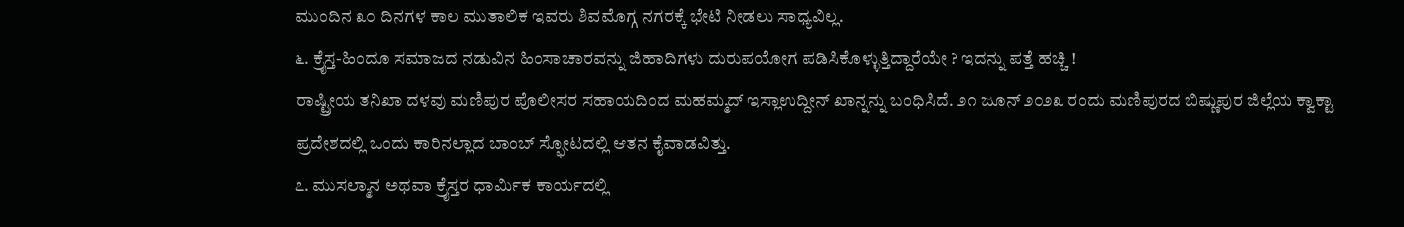ಮುಂದಿನ ೩೦ ದಿನಗಳ ಕಾಲ ಮುತಾಲಿಕ ಇವರು ಶಿವಮೊಗ್ಗ ನಗರಕ್ಕೆ ಭೇಟಿ ನೀಡಲು ಸಾಧ್ಯವಿಲ್ಲ.
೬. ಕ್ರೈಸ್ತ-ಹಿಂದೂ ಸಮಾಜದ ನಡುವಿನ ಹಿಂಸಾಚಾರವನ್ನು ಜಿಹಾದಿಗಳು ದುರುಪಯೋಗ ಪಡಿಸಿಕೊಳ್ಳುತ್ತಿದ್ದಾರೆಯೇ ? ಇದನ್ನು ಪತ್ತೆ ಹಚ್ಚಿ !
ರಾಷ್ಟ್ರೀಯ ತನಿಖಾ ದಳವು ಮಣಿಪುರ ಪೊಲೀಸರ ಸಹಾಯದಿಂದ ಮಹಮ್ಮದ್ ಇಸ್ಲಾಉದ್ದೀನ್ ಖಾನ್ನನ್ನು ಬಂಧಿಸಿದೆ. ೨೧ ಜೂನ್ ೨೦೨೩ ರಂದು ಮಣಿಪುರದ ಬಿಷ್ಣುಪುರ ಜಿಲ್ಲೆಯ ಕ್ವಾಕ್ಟಾ ಪ್ರದೇಶದಲ್ಲಿ ಒಂದು ಕಾರಿನಲ್ಲಾದ ಬಾಂಬ್ ಸ್ಫೋಟದಲ್ಲಿ ಆತನ ಕೈವಾಡವಿತ್ತು.
೭. ಮುಸಲ್ಮಾನ ಅಥವಾ ಕ್ರೈಸ್ತರ ಧಾರ್ಮಿಕ ಕಾರ್ಯದಲ್ಲಿ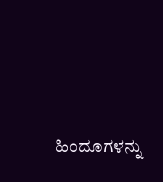ಹಿಂದೂಗಳನ್ನು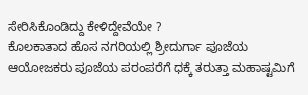ಸೇರಿಸಿಕೊಂಡಿದ್ದು ಕೇಳಿದ್ದೇವೆಯೇ ?
ಕೊಲಕಾತಾದ ಹೊಸ ನಗರಿಯಲ್ಲಿ ಶ್ರೀದುರ್ಗಾ ಪೂಜೆಯ ಆಯೋಜಕರು ಪೂಜೆಯ ಪರಂಪರೆಗೆ ಧಕ್ಕೆ ತರುತ್ತಾ ಮಹಾಷ್ಟಮಿಗೆ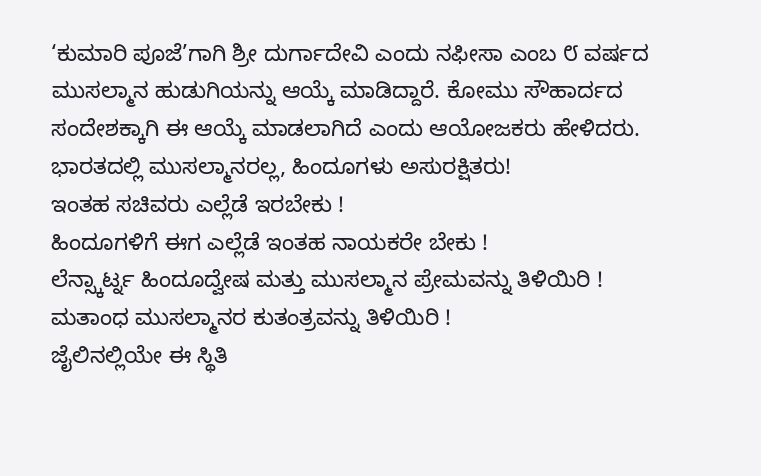‘ಕುಮಾರಿ ಪೂಜೆ’ಗಾಗಿ ಶ್ರೀ ದುರ್ಗಾದೇವಿ ಎಂದು ನಫೀಸಾ ಎಂಬ ೮ ವರ್ಷದ ಮುಸಲ್ಮಾನ ಹುಡುಗಿಯನ್ನು ಆಯ್ಕೆ ಮಾಡಿದ್ದಾರೆ. ಕೋಮು ಸೌಹಾರ್ದದ ಸಂದೇಶಕ್ಕಾಗಿ ಈ ಆಯ್ಕೆ ಮಾಡಲಾಗಿದೆ ಎಂದು ಆಯೋಜಕರು ಹೇಳಿದರು.
ಭಾರತದಲ್ಲಿ ಮುಸಲ್ಮಾನರಲ್ಲ, ಹಿಂದೂಗಳು ಅಸುರಕ್ಷಿತರು!
ಇಂತಹ ಸಚಿವರು ಎಲ್ಲೆಡೆ ಇರಬೇಕು !
ಹಿಂದೂಗಳಿಗೆ ಈಗ ಎಲ್ಲೆಡೆ ಇಂತಹ ನಾಯಕರೇ ಬೇಕು !
ಲೆನ್ಸ್ಕಾರ್ಟ್ನ ಹಿಂದೂದ್ವೇಷ ಮತ್ತು ಮುಸಲ್ಮಾನ ಪ್ರೇಮವನ್ನು ತಿಳಿಯಿರಿ !
ಮತಾಂಧ ಮುಸಲ್ಮಾನರ ಕುತಂತ್ರವನ್ನು ತಿಳಿಯಿರಿ !
ಜೈಲಿನಲ್ಲಿಯೇ ಈ ಸ್ಥಿತಿ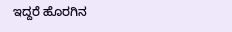ಇದ್ದರೆ ಹೊರಗಿನ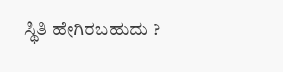ಸ್ಥಿತಿ ಹೇಗಿರಬಹುದು ?